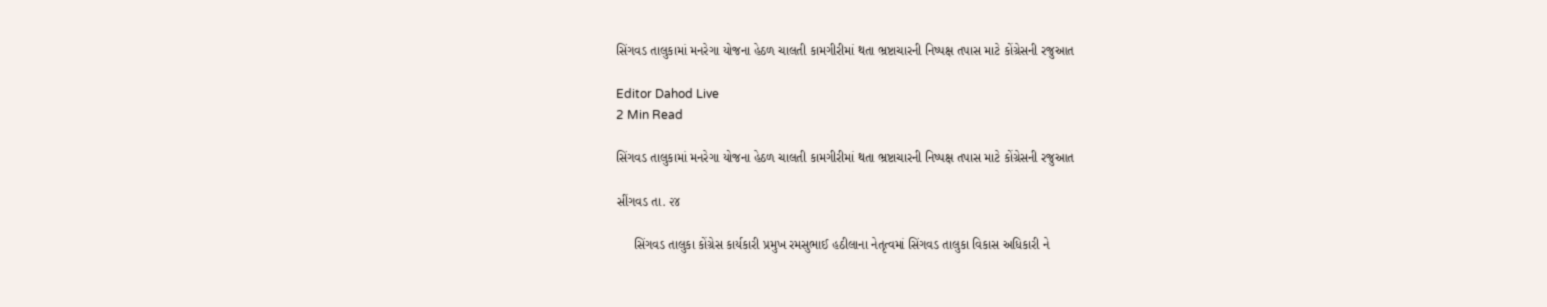સિંગવડ તાલુકામાં મનરેગા યોજના હેઠળ ચાલતી કામગીરીમાં થતા ભ્રષ્ટાચારની નિષ્પક્ષ તપાસ માટે કોંગ્રેસની રજુઆત

Editor Dahod Live
2 Min Read

સિંગવડ તાલુકામાં મનરેગા યોજના હેઠળ ચાલતી કામગીરીમાં થતા ભ્રષ્ટાચારની નિષ્પક્ષ તપાસ માટે કોંગ્રેસની રજુઆત

સીંગવડ તા. ૨૪

     સિંગવડ તાલુકા કોંગ્રેસ કાર્યકારી પ્રમુખ રમસુભાઈ હઠીલાના નેતૃત્વમાં સિંગવડ તાલુકા વિકાસ અધિકારી ને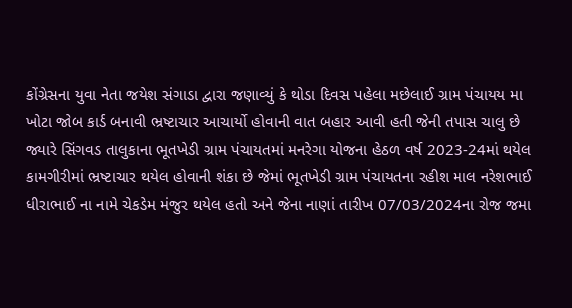કોંગ્રેસના યુવા નેતા જયેશ સંગાડા દ્વારા જણાવ્યું કે થોડા દિવસ પહેલા મછેલાઈ ગ્રામ પંચાયય મા ખોટા જોબ કાર્ડ બનાવી ભ્રષ્ટાચાર આચાર્યો હોવાની વાત બહાર આવી હતી જેની તપાસ ચાલુ છે જ્યારે સિંગવડ તાલુકાના ભૂતખેડી ગ્રામ પંચાયતમાં મનરેગા યોજના હેઠળ વર્ષ 2023-24માં થયેલ કામગીરીમાં ભ્રષ્ટાચાર થયેલ હોવાની શંકા છે જેમાં ભૂતખેડી ગ્રામ પંચાયતના રહીશ માલ નરેશભાઈ ધીરાભાઈ ના નામે ચેકડેમ મંજુર થયેલ હતો અને જેના નાણાં તારીખ 07/03/2024ના રોજ જમા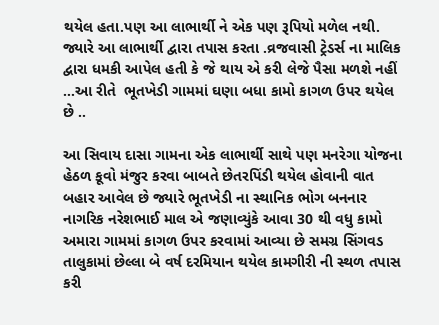થયેલ હતા.પણ આ લાભાર્થી ને એક પણ રૂપિયો મળેલ નથી. જ્યારે આ લાભાર્થી દ્વારા તપાસ કરતા .વ્રજવાસી ટ્રેડર્સ ના માલિક દ્વારા ધમકી આપેલ હતી કે જે થાય એ કરી લેજે પૈસા મળશે નહીં …આ રીતે  ભૂતખેડી ગામમાં ઘણા બધા કામો કાગળ ઉપર થયેલ છે ..

આ સિવાય દાસા ગામના એક લાભાર્થી સાથે પણ મનરેગા યોજના હેઠળ કૂવો મંજુર કરવા બાબતે છેતરપિંડી થયેલ હોવાની વાત બહાર આવેલ છે જ્યારે ભૂતખેડી ના સ્થાનિક ભોગ બનનાર નાગરિક નરેશભાઈ માલ એ જણાવ્યુંકે આવા 30 થી વધુ કામો અમારા ગામમાં કાગળ ઉપર કરવામાં આવ્યા છે સમગ્ર સિંગવડ તાલુકામાં છેલ્લા બે વર્ષ દરમિયાન થયેલ કામગીરી ની સ્થળ તપાસ કરી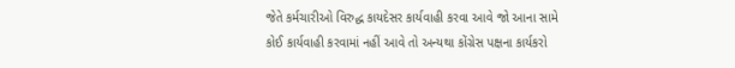જેતે કર્મચારીઓ વિરુદ્ધ કાયદેસર કાર્યવાહી કરવા આવે જો આના સામે કોઈ કાર્યવાહી કરવામાં નહીં આવે તો અન્યથા કોંગ્રેસ પક્ષના કાર્યકરો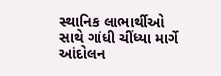સ્થાનિક લાભાર્થીઓ સાથે ગાંધી ચીંધ્યા માર્ગે આંદોલન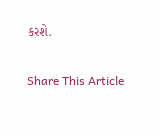કરશે.

Share This Article